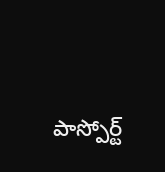పాస్పోర్ట్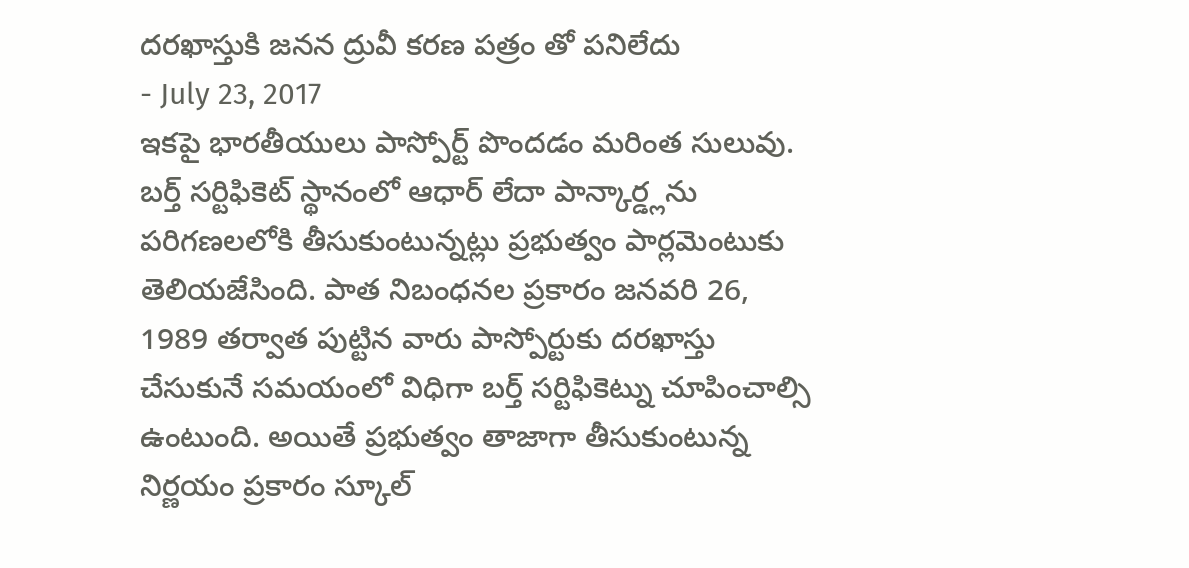దరఖాస్తుకి జనన ద్రువీ కరణ పత్రం తో పనిలేదు
- July 23, 2017
ఇకపై భారతీయులు పాస్పోర్ట్ పొందడం మరింత సులువు. బర్త్ సర్టిఫికెట్ స్థానంలో ఆధార్ లేదా పాన్కార్డ్లను పరిగణలలోకి తీసుకుంటున్నట్లు ప్రభుత్వం పార్లమెంటుకు తెలియజేసింది. పాత నిబంధనల ప్రకారం జనవరి 26, 1989 తర్వాత పుట్టిన వారు పాస్పోర్టుకు దరఖాస్తు చేసుకునే సమయంలో విధిగా బర్త్ సర్టిఫికెట్ను చూపించాల్సి ఉంటుంది. అయితే ప్రభుత్వం తాజాగా తీసుకుంటున్న నిర్ణయం ప్రకారం స్కూల్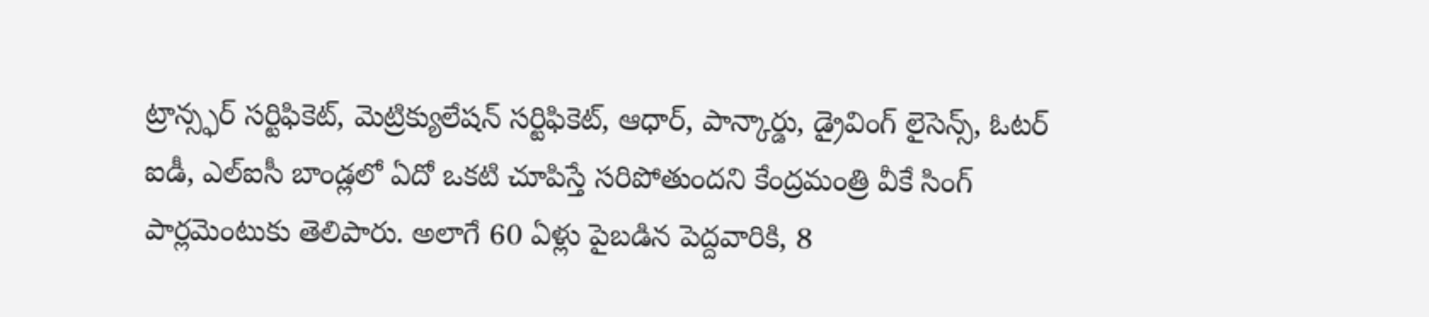ట్రాన్స్ఫర్ సర్టిఫికెట్, మెట్రిక్యులేషన్ సర్టిఫికెట్, ఆధార్, పాన్కార్డు, డ్రైవింగ్ లైసెన్స్, ఓటర్ ఐడీ, ఎల్ఐసీ బాండ్లలో ఏదో ఒకటి చూపిస్తే సరిపోతుందని కేంద్రమంత్రి వీకే సింగ్ పార్లమెంటుకు తెలిపారు. అలాగే 60 ఏళ్లు పైబడిన పెద్దవారికి, 8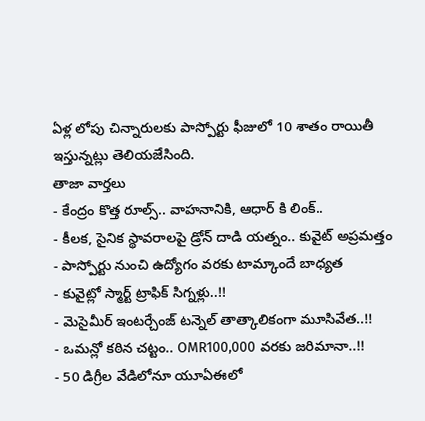ఏళ్ల లోపు చిన్నారులకు పాస్పోర్టు ఫీజులో 10 శాతం రాయితీ ఇస్తున్నట్లు తెలియజేసింది.
తాజా వార్తలు
- కేంద్రం కొత్త రూల్స్.. వాహనానికి, ఆధార్ కి లింక్..
- కీలక, సైనిక స్థావరాలపై డ్రోన్ దాడి యత్నం.. కువైట్ అప్రమత్తం
- పాస్పోర్టు నుంచి ఉద్యోగం వరకు టామ్కాందే బాధ్యత
- కువైట్లో స్మార్ట్ ట్రాఫిక్ సిగ్నళ్లు..!!
- మెసైమీర్ ఇంటర్చేంజ్ టన్నెల్ తాత్కాలికంగా మూసివేత..!!
- ఒమన్లో కఠిన చట్టం.. OMR100,000 వరకు జరిమానా..!!
- 50 డిగ్రీల వేడిలోనూ యూఏఈలో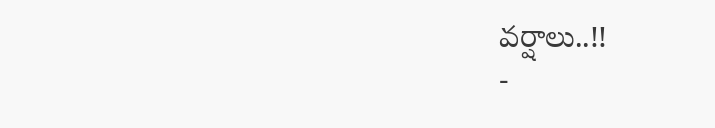వర్షాలు..!!
-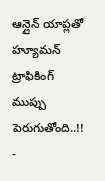ఆన్లైన్ యాప్లతో హ్యూమన్ ట్రాఫికింగ్ ముప్పు పెరుగుతోంది..!!
-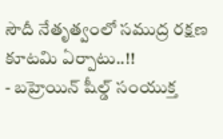సౌదీ నేతృత్వంలో సముద్ర రక్షణ కూటమి ఏర్పాటు..!!
- బహ్రెయిన్ షీల్డ్ సంయుక్త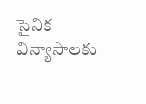సైనిక విన్యాసాలకు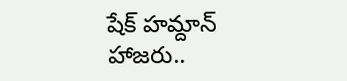షేక్ హమ్దాన్ హాజరు..